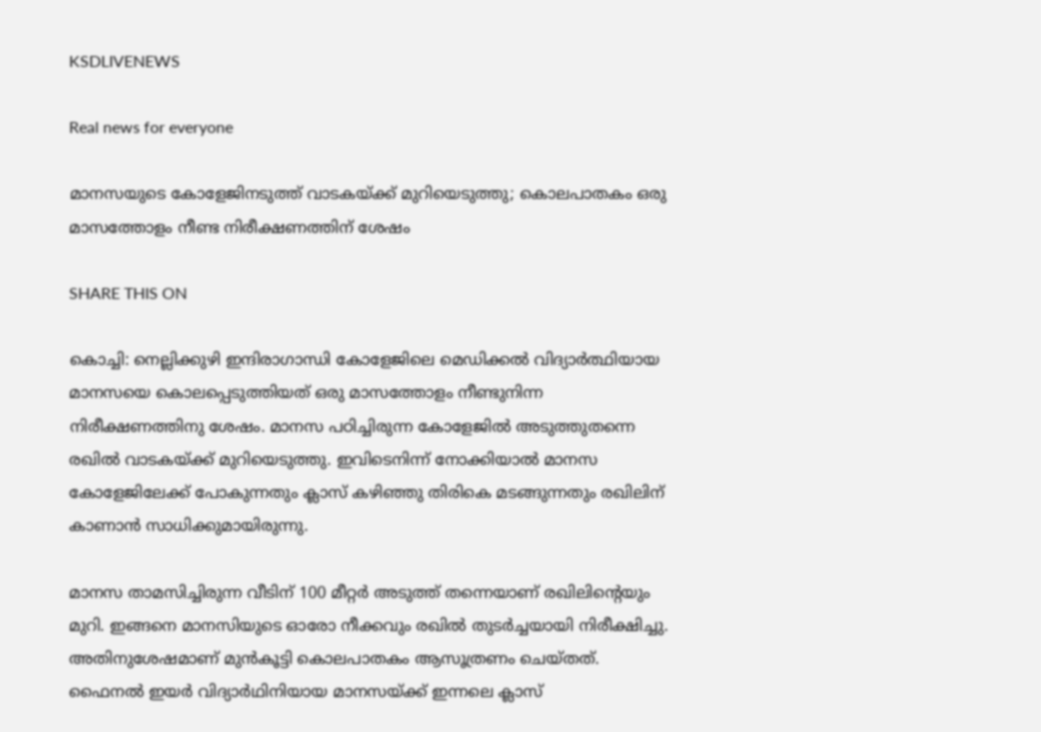KSDLIVENEWS

Real news for everyone

മാനസയുടെ കോളേജിനടുത്ത് വാടകയ്ക്ക് മുറിയെടുത്തു; കൊലപാതകം ഒരു മാസത്തോളം നീണ്ട നിരീക്ഷണത്തിന് ശേഷം

SHARE THIS ON

കൊച്ചി: നെല്ലിക്കുഴി ഇന്ദിരാഗാന്ധി കോളേജിലെ മെഡിക്കല്‍ വിദ്യാര്‍ത്ഥിയായ മാനസയെ കൊലപ്പെടുത്തിയത് ഒരു മാസത്തോളം നീണ്ടുനിന്ന നിരീക്ഷണത്തിനു ശേഷം. മാനസ പഠിച്ചിരുന്ന കോളേജില്‍ അടുത്തുതന്നെ രഖില്‍ വാടകയ്ക്ക് മുറിയെടുത്തു. ഇവിടെനിന്ന് നോക്കിയാല്‍ മാനസ കോളേജിലേക്ക് പോകുന്നതും ക്ലാസ് കഴിഞ്ഞു തിരികെ മടങ്ങുന്നതും രഖിലിന് കാണാന്‍ സാധിക്കുമായിരുന്നു.

മാനസ താമസിച്ചിരുന്ന വീടിന് 100 മീറ്റര്‍ അടുത്ത് തന്നെയാണ് രഖിലിന്റെയും മുറി. ഇങ്ങനെ മാനസിയുടെ ഓരോ നീക്കവും രഖില്‍ തുടര്‍ച്ചയായി നിരീക്ഷിച്ചു. അതിനുശേഷമാണ് മുന്‍കൂട്ടി കൊലപാതകം ആസൂത്രണം ചെയ്തത്. ഫൈനല്‍ ഇയര്‍ വിദ്യാര്‍ഥിനിയായ മാനസയ്ക്ക് ഇന്നലെ ക്ലാസ്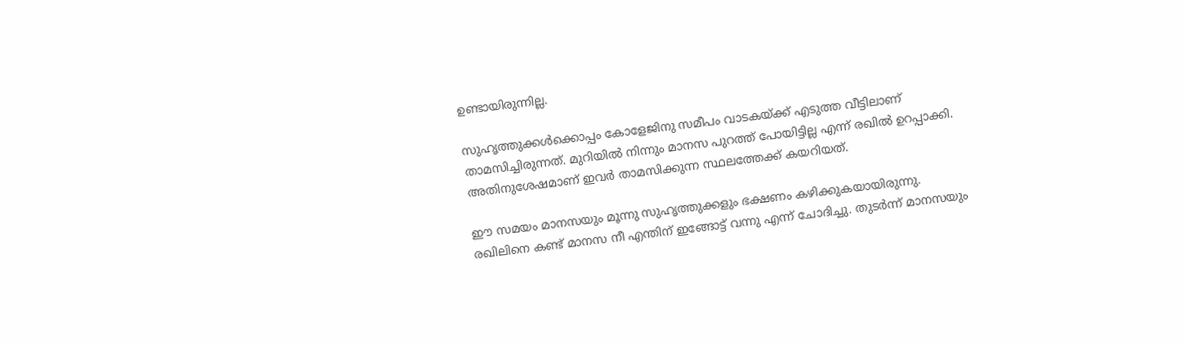ഉണ്ടായിരുന്നില്ല.

സുഹൃത്തുക്കള്‍ക്കൊപ്പം കോളേജിനു സമീപം വാടകയ്ക്ക് എടുത്ത വീട്ടിലാണ് താമസിച്ചിരുന്നത്. മുറിയില്‍ നിന്നും മാനസ പുറത്ത് പോയിട്ടില്ല എന്ന് രഖില്‍ ഉറപ്പാക്കി. അതിനുശേഷമാണ് ഇവര്‍ താമസിക്കുന്ന സ്ഥലത്തേക്ക് കയറിയത്.

ഈ സമയം മാനസയും മൂന്നു സുഹൃത്തുക്കളും ഭക്ഷണം കഴിക്കുകയായിരുന്നു. രഖിലിനെ കണ്ട് മാനസ നീ എന്തിന് ഇങ്ങോട്ട് വന്നു എന്ന് ചോദിച്ചു. തുടര്‍ന്ന് മാനസയും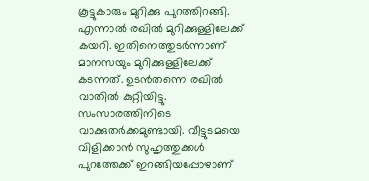കൂട്ടുകാരും മുറിക്കു പുറത്തിറങ്ങി. എന്നാല്‍ രഖില്‍ മുറിക്കുള്ളിലേക്ക് കയറി. ഇതിനെത്തുടര്‍ന്നാണ് മാനസയും മുറിക്കുള്ളിലേക്ക് കടന്നത്. ഉടന്‍തന്നെ രഖില്‍ വാതില്‍ കുറ്റിയിട്ടു. സംസാരത്തിനിടെ വാക്കുതര്‍ക്കമുണ്ടായി. വീട്ടുടമയെ വിളിക്കാന്‍ സുഹൃത്തുക്കള്‍ പുറത്തേക്ക് ഇറങ്ങിയപ്പോഴാണ്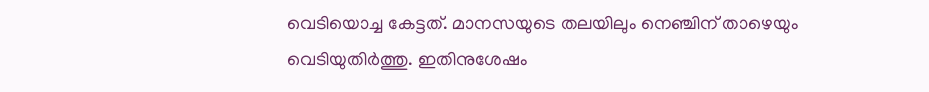വെടിയൊച്ച കേട്ടത്. മാനസയുടെ തലയിലും നെഞ്ചിന് താഴെയും വെടിയുതിര്‍ത്തു. ഇതിനുശേഷം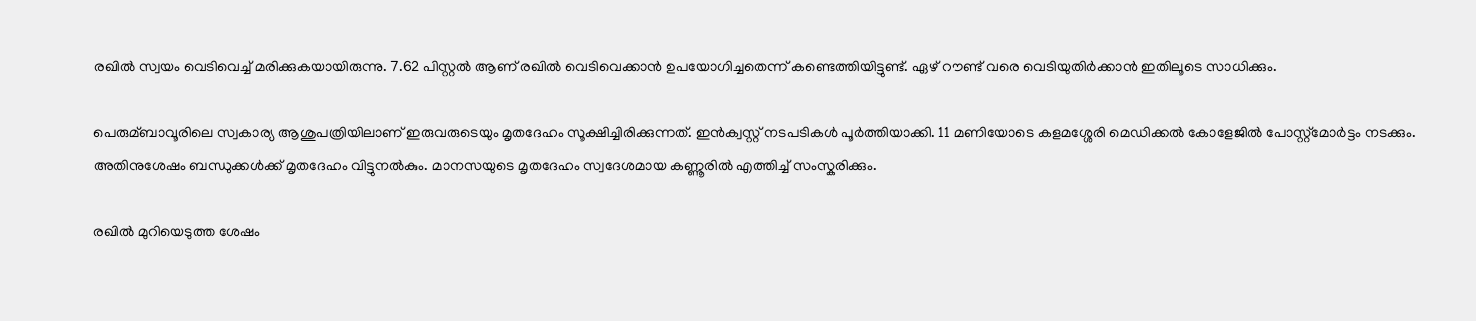രഖില്‍ സ്വയം വെടിവെച്ച്‌ മരിക്കുകയായിരുന്നു. 7.62 പിസ്റ്റല്‍ ആണ് രഖില്‍ വെടിവെക്കാന്‍ ഉപയോഗിച്ചതെന്ന് കണ്ടെത്തിയിട്ടുണ്ട്. ഏഴ് റൗണ്ട് വരെ വെടിയുതിര്‍ക്കാന്‍ ഇതിലൂടെ സാധിക്കും.

പെരുമ്ബാവൂരിലെ സ്വകാര്യ ആശുപത്രിയിലാണ് ഇരുവരുടെയും മൃതദേഹം സൂക്ഷിച്ചിരിക്കുന്നത്. ഇന്‍ക്വസ്റ്റ് നടപടികള്‍ പൂര്‍ത്തിയാക്കി. 11 മണിയോടെ കളമശ്ശേരി മെഡിക്കല്‍ കോളേജില്‍ പോസ്റ്റ്മോര്‍ട്ടം നടക്കും. അതിനുശേഷം ബന്ധുക്കള്‍ക്ക് മൃതദേഹം വിട്ടുനല്‍കും. മാനസയുടെ മൃതദേഹം സ്വദേശമായ കണ്ണൂരില്‍ എത്തിച്ച്‌ സംസ്കരിക്കും.

രഖില്‍ മുറിയെടുത്ത ശേഷം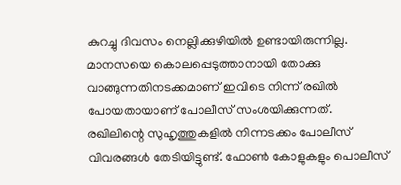കുറച്ചു ദിവസം നെല്ലിക്കുഴിയില്‍ ഉണ്ടായിരുന്നില്ല. മാനസയെ കൊലപ്പെടുത്താനായി തോക്കു വാങ്ങുന്നതിനടക്കമാണ് ഇവിടെ നിന്ന് രഖില്‍ പോയതായാണ് പോലീസ് സംശയിക്കുന്നത്. രഖിലിന്റെ സുഹൃത്തുകളില്‍ നിന്നടക്കം പോലീസ് വിവരങ്ങള്‍ തേടിയിട്ടുണ്ട്. ഫോണ്‍ കോളുകളും പൊലീസ്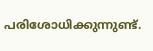പരിശോധിക്കുന്നുണ്ട്.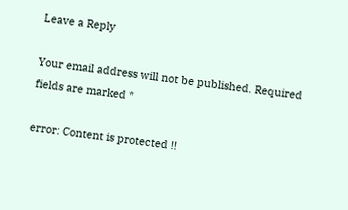Leave a Reply

Your email address will not be published. Required fields are marked *

error: Content is protected !!